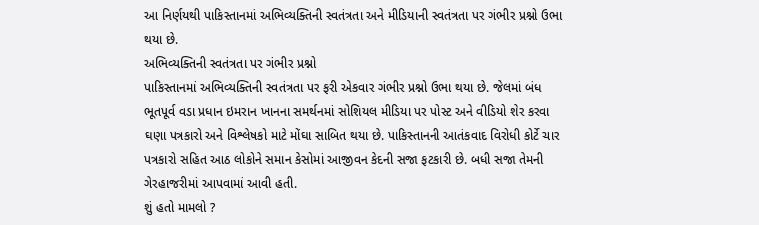આ નિર્ણયથી પાકિસ્તાનમાં અભિવ્યક્તિની સ્વતંત્રતા અને મીડિયાની સ્વતંત્રતા પર ગંભીર પ્રશ્નો ઉભા થયા છે.
અભિવ્યક્તિની સ્વતંત્રતા પર ગંભીર પ્રશ્નો
પાકિસ્તાનમાં અભિવ્યક્તિની સ્વતંત્રતા પર ફરી એકવાર ગંભીર પ્રશ્નો ઉભા થયા છે. જેલમાં બંધ ભૂતપૂર્વ વડા પ્રધાન ઇમરાન ખાનના સમર્થનમાં સોશિયલ મીડિયા પર પોસ્ટ અને વીડિયો શેર કરવા ઘણા પત્રકારો અને વિશ્લેષકો માટે મોંઘા સાબિત થયા છે. પાકિસ્તાનની આતંકવાદ વિરોધી કોર્ટે ચાર પત્રકારો સહિત આઠ લોકોને સમાન કેસોમાં આજીવન કેદની સજા ફટકારી છે. બધી સજા તેમની ગેરહાજરીમાં આપવામાં આવી હતી.
શું હતો મામલો ?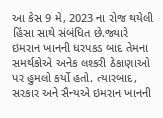આ કેસ 9 મે, 2023 ના રોજ થયેલી હિંસા સાથે સંબંધિત છે.જ્યારે ઇમરાન ખાનની ધરપકડ બાદ તેમના સમર્થકોએ અનેક લશ્કરી ઠેકાણાઓ પર હુમલો કર્યો હતો. ત્યારબાદ, સરકાર અને સૈન્યએ ઇમરાન ખાનની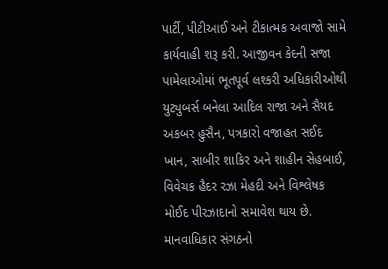પાર્ટી, પીટીઆઈ અને ટીકાત્મક અવાજો સામે કાર્યવાહી શરૂ કરી. આજીવન કેદની સજા પામેલાઓમાં ભૂતપૂર્વ લશ્કરી અધિકારીઓથી યુટ્યુબર્સ બનેલા આદિલ રાજા અને સૈયદ અકબર હુસૈન, પત્રકારો વજાહત સઈદ ખાન, સાબીર શાકિર અને શાહીન સેહબાઈ, વિવેચક હૈદર રઝા મેહદી અને વિશ્લેષક મોઈદ પીરઝાદાનો સમાવેશ થાય છે.
માનવાધિકાર સંગઠનો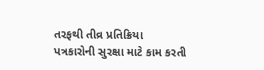તરફથી તીવ્ર પ્રતિક્રિયા
પત્રકારોની સુરક્ષા માટે કામ કરતી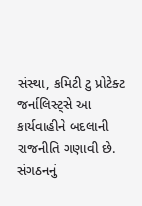સંસ્થા, કમિટી ટુ પ્રોટેક્ટ જર્નાલિસ્ટ્સે આ કાર્યવાહીને બદલાની રાજનીતિ ગણાવી છે. સંગઠનનું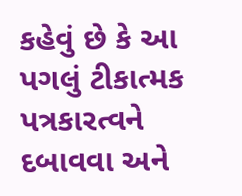કહેવું છે કે આ પગલું ટીકાત્મક પત્રકારત્વને દબાવવા અને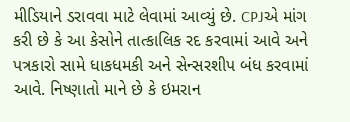મીડિયાને ડરાવવા માટે લેવામાં આવ્યું છે. CPJએ માંગ કરી છે કે આ કેસોને તાત્કાલિક રદ કરવામાં આવે અને પત્રકારો સામે ધાકધમકી અને સેન્સરશીપ બંધ કરવામાં આવે. નિષ્ણાતો માને છે કે ઇમરાન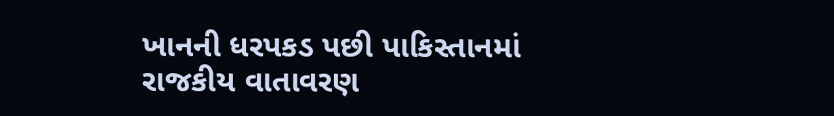ખાનની ધરપકડ પછી પાકિસ્તાનમાં રાજકીય વાતાવરણ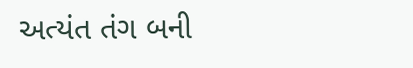અત્યંત તંગ બની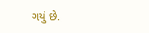ગયું છે.